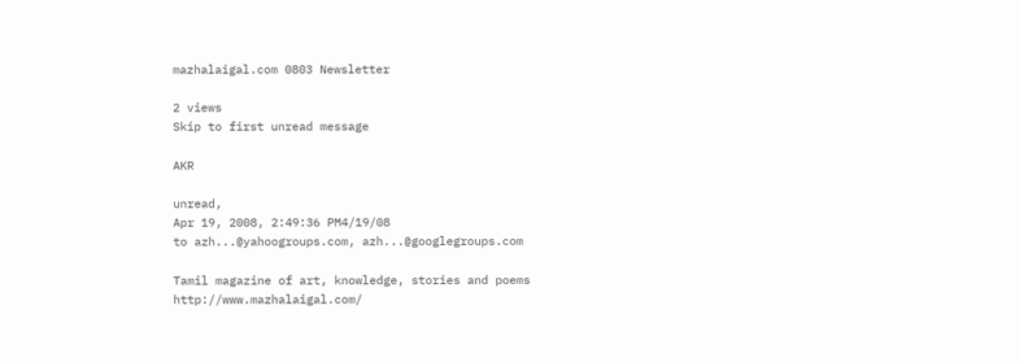mazhalaigal.com 0803 Newsletter

2 views
Skip to first unread message

AKR

unread,
Apr 19, 2008, 2:49:36 PM4/19/08
to azh...@yahoogroups.com, azh...@googlegroups.com

Tamil magazine of art, knowledge, stories and poems
http://www.mazhalaigal.com/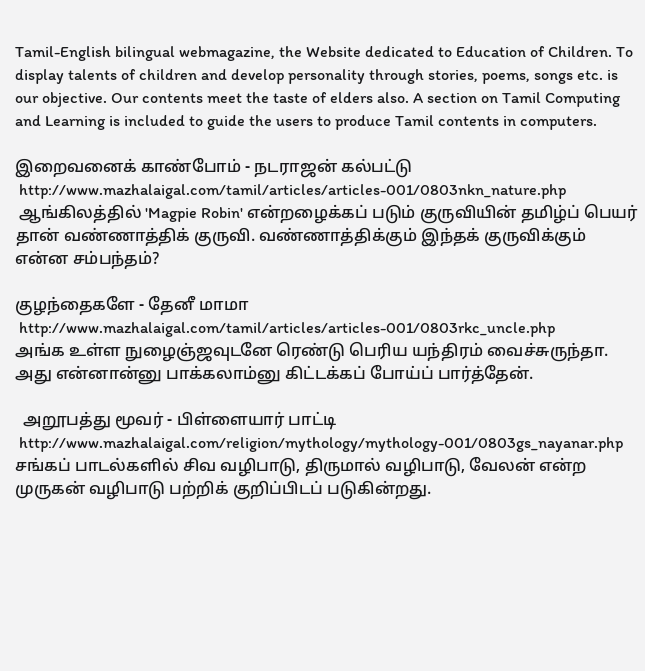Tamil-English bilingual webmagazine, the Website dedicated to Education of Children. To display talents of children and develop personality through stories, poems, songs etc. is our objective. Our contents meet the taste of elders also. A section on Tamil Computing and Learning is included to guide the users to produce Tamil contents in computers.

இறைவனைக் காண்போம் - நடராஜன் கல்பட்டு
 http://www.mazhalaigal.com/tamil/articles/articles-001/0803nkn_nature.php
 ஆங்கிலத்தில் 'Magpie Robin' என்றழைக்கப் படும் குருவியின் தமிழ்ப் பெயர் தான் வண்ணாத்திக் குருவி. வண்ணாத்திக்கும் இந்தக் குருவிக்கும் என்ன சம்பந்தம்?

குழந்தைகளே - தேனீ மாமா
 http://www.mazhalaigal.com/tamil/articles/articles-001/0803rkc_uncle.php
அங்க உள்ள நுழைஞ்ஜவுடனே ரெண்டு பெரிய யந்திரம் வைச்சுருந்தா. அது என்னான்னு பாக்கலாம்னு கிட்டக்கப் போய்ப் பார்த்தேன்.

  அறூபத்து மூவர் - பிள்ளையார் பாட்டி
 http://www.mazhalaigal.com/religion/mythology/mythology-001/0803gs_nayanar.php
சங்கப் பாடல்களில் சிவ வழிபாடு, திருமால் வழிபாடு, வேலன் என்ற முருகன் வழிபாடு பற்றிக் குறிப்பிடப் படுகின்றது.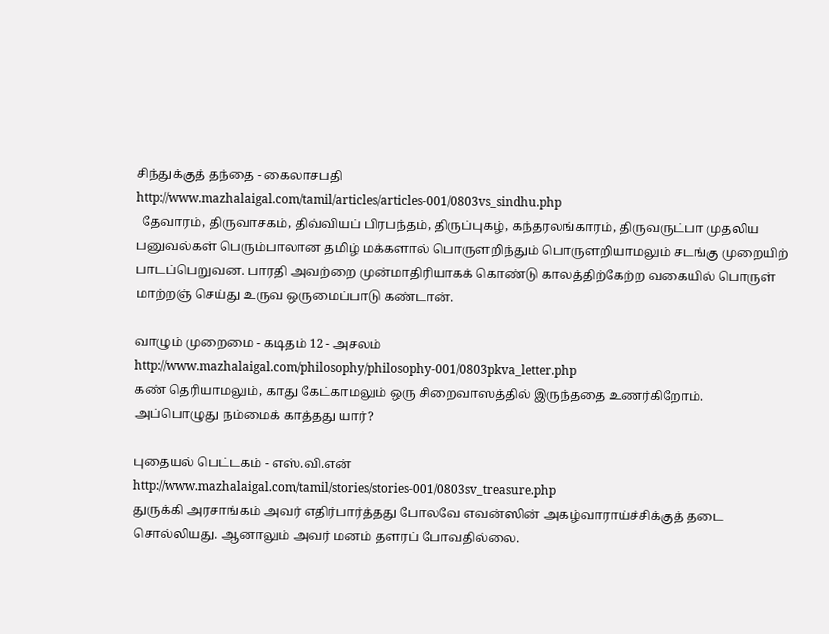சிந்துக்குத் தந்தை - கைலாசபதி
http://www.mazhalaigal.com/tamil/articles/articles-001/0803vs_sindhu.php
  தேவாரம், திருவாசகம், திவ்வியப் பிரபந்தம், திருப்புகழ், கந்தரலங்காரம், திருவருட்பா முதலிய பனுவல்கள் பெரும்பாலான தமிழ் மக்களால் பொருளறிந்தும் பொருளறியாமலும் சடங்கு முறையிற் பாடப்பெறுவன. பாரதி அவற்றை முன்மாதிரியாகக் கொண்டு காலத்திற்கேற்ற வகையில் பொருள் மாற்றஞ் செய்து உருவ ஒருமைப்பாடு கண்டான்.

வாழும் முறைமை - கடிதம் 12 - அசலம்
http://www.mazhalaigal.com/philosophy/philosophy-001/0803pkva_letter.php
கண் தெரியாமலும், காது கேட்காமலும் ஒரு சிறைவாஸத்தில் இருந்ததை உணர்கிறோம். அப்பொழுது நம்மைக் காத்தது யார்?

புதையல் பெட்டகம் - எஸ்.வி.என்
http://www.mazhalaigal.com/tamil/stories/stories-001/0803sv_treasure.php
துருக்கி அரசாங்கம் அவர் எதிர்பார்த்தது போலவே எவன்ஸின் அகழ்வாராய்ச்சிக்குத் தடை சொல்லியது. ஆனாலும் அவர் மனம் தளரப் போவதில்லை.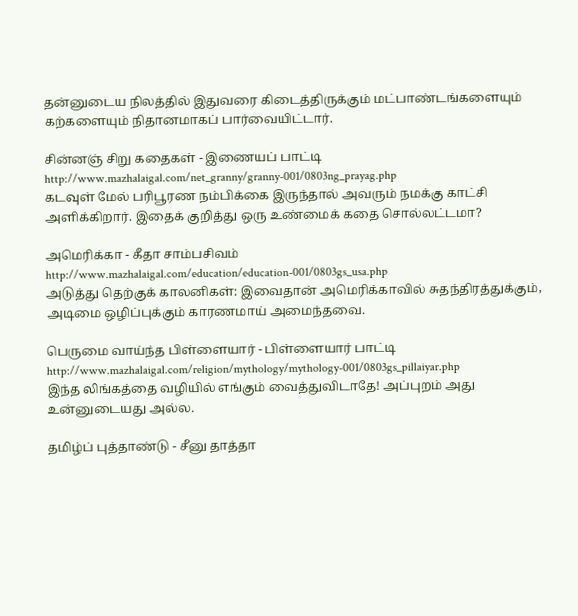தன்னுடைய நிலத்தில் இதுவரை கிடைத்திருக்கும் மட்பாண்டங்களையும் கற்களையும் நிதானமாகப் பார்வையிட்டார்.

சின்னஞ் சிறு கதைகள் - இணையப் பாட்டி
http://www.mazhalaigal.com/net_granny/granny-001/0803ng_prayag.php
கடவுள் மேல் பரிபூரண நம்பிக்கை இருந்தால் அவரும் நமக்கு காட்சி அளிக்கிறார். இதைக் குறித்து ஒரு உண்மைக் கதை சொல்லட்டமா?

அமெரிக்கா - கீதா சாம்பசிவம்
http://www.mazhalaigal.com/education/education-001/0803gs_usa.php
அடுத்து தெற்குக் காலனிகள்: இவைதான் அமெரிக்காவில் சுதந்திரத்துக்கும், அடிமை ஒழிப்புக்கும் காரணமாய் அமைந்தவை.

பெருமை வாய்ந்த பிள்ளையார் - பிள்ளையார் பாட்டி
http://www.mazhalaigal.com/religion/mythology/mythology-001/0803gs_pillaiyar.php
இந்த லிங்கத்தை வழியில் எங்கும் வைத்துவிடாதே! அப்புறம் அது உன்னுடையது அல்ல.

தமிழ்ப் புத்தாண்டு - சீனு தாத்தா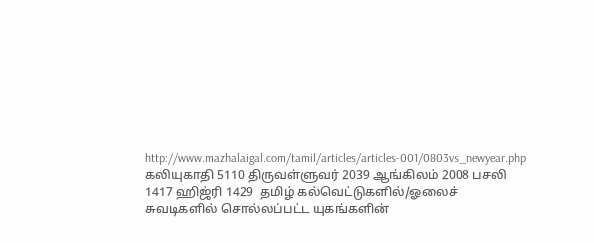http://www.mazhalaigal.com/tamil/articles/articles-001/0803vs_newyear.php
கலியுகாதி 5110 திருவள்ளுவர் 2039 ஆங்கிலம் 2008 பசலி 1417 ஹிஜ்ரி 1429  தமிழ் கல்வெட்டுகளில்/ஓலைச் சுவடிகளில் சொல்லப்பட்ட யுகங்களின்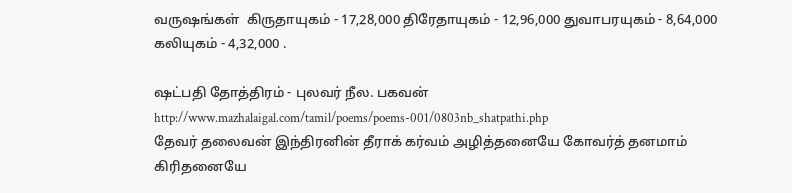வருஷங்கள்  கிருதாயுகம் - 17,28,000 திரேதாயுகம் - 12,96,000 துவாபரயுகம் - 8,64,000 கலியுகம் - 4,32,000 .

ஷட்பதி தோத்திரம் - புலவர் நீல. பகவன்
http://www.mazhalaigal.com/tamil/poems/poems-001/0803nb_shatpathi.php
தேவர் தலைவன் இந்திரனின் தீராக் கர்வம் அழித்தனையே கோவர்த் தனமாம் கிரிதனையே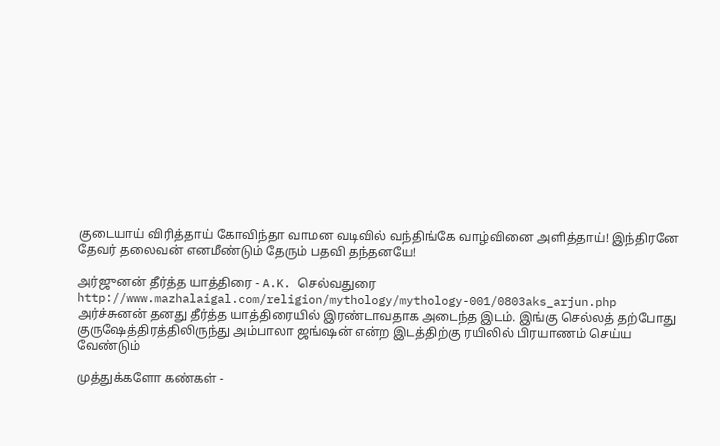குடையாய் விரித்தாய் கோவிந்தா வாமன வடிவில் வந்திங்கே வாழ்வினை அளித்தாய்! இந்திரனே தேவர் தலைவன் எனமீண்டும் தேரும் பதவி தந்தனயே!

அர்ஜுனன் தீர்த்த யாத்திரை - A.K. செல்வதுரை
http://www.mazhalaigal.com/religion/mythology/mythology-001/0803aks_arjun.php
அர்ச்சுனன் தனது தீர்த்த யாத்திரையில் இரண்டாவதாக அடைந்த இடம். இங்கு செல்லத் தற்போது குருஷேத்திரத்திலிருந்து அம்பாலா ஜங்ஷன் என்ற இடத்திற்கு ரயிலில் பிரயாணம் செய்ய வேண்டும்

முத்துக்களோ கண்கள் -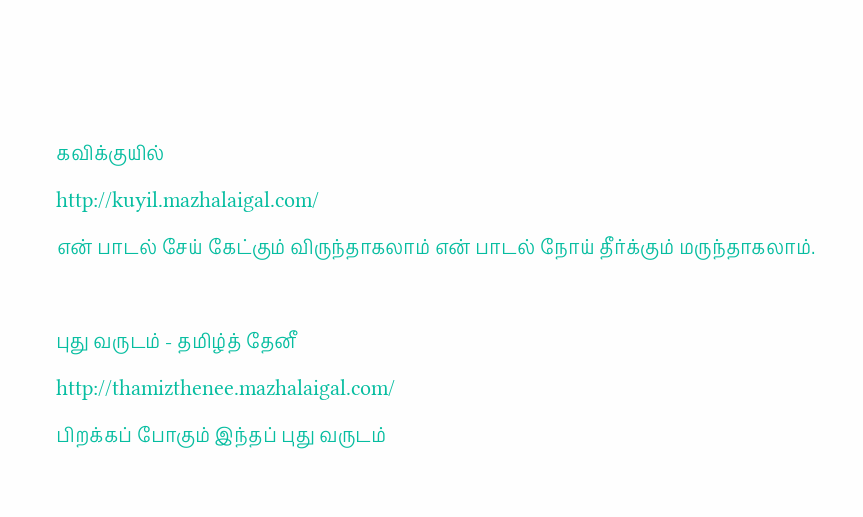கவிக்குயில்
http://kuyil.mazhalaigal.com/
என் பாடல் சேய் கேட்கும் விருந்தாகலாம் என் பாடல் நோய் தீர்க்கும் மருந்தாகலாம்.

புது வருடம் - தமிழ்த் தேனீ
http://thamizthenee.mazhalaigal.com/
பிறக்கப் போகும் இந்தப் புது வருடம்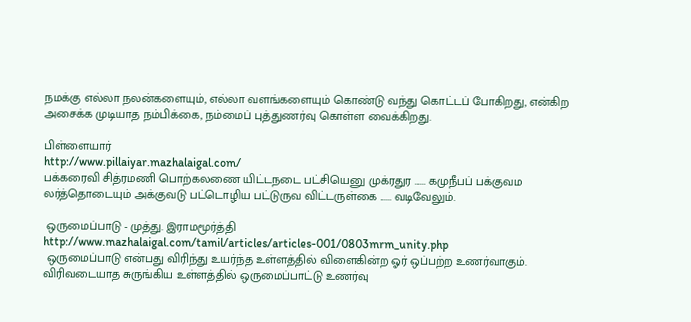நமக்கு எல்லா நலன்களையும், எல்லா வளங்களையும் கொண்டு வந்து கொட்டப் போகிறது, என்கிற அசைக்க முடியாத நம்பிக்கை, நம்மைப் புத்துணர்வு கொள்ள வைக்கிறது.

பிள்ளையார்
http://www.pillaiyar.mazhalaigal.com/
பக்கரைவி சித்ரமணி பொற்கலணை யிட்டநடை பட்சியெனு முக்ரதுர ...... கமுநீபப் பக்குவம லர்த்தொடையும் அக்குவடு பட்டொழிய பட்டுருவ விட்டருள்கை ...... வடிவேலும்.

 ஒருமைப்பாடு - முத்து. இராமமூர்த்தி
http://www.mazhalaigal.com/tamil/articles/articles-001/0803mrm_unity.php
 ஒருமைப்பாடு என்பது விரிந்து உயர்ந்த உள்ளத்தில் விளைகின்ற ஓர் ஒப்பற்ற உணர்வாகும். விரிவடையாத சுருங்கிய உள்ளத்தில் ஒருமைப்பாட்டு உணர்வு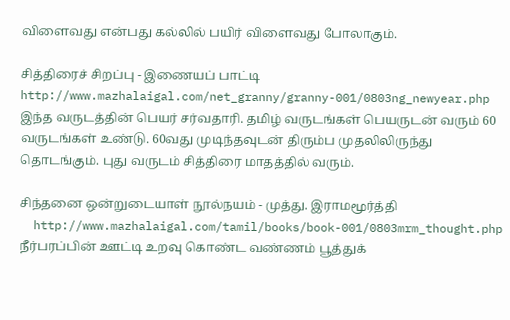விளைவது என்பது கல்லில் பயிர் விளைவது போலாகும்.

சித்திரைச் சிறப்பு - இணையப் பாட்டி
http://www.mazhalaigal.com/net_granny/granny-001/0803ng_newyear.php
இந்த வருடத்தின் பெயர் சர்வதாரி. தமிழ் வருடங்கள் பெயருடன் வரும் 60 வருடங்கள் உண்டு. 60வது முடிந்தவுடன் திரும்ப முதலிலிருந்து தொடங்கும். புது வருடம் சித்திரை மாதத்தில் வரும்.

சிந்தனை ஒன்றுடையாள் நூல்நயம் - முத்து. இராமமூர்த்தி
  http://www.mazhalaigal.com/tamil/books/book-001/0803mrm_thought.php
நீர்பரப்பின் ஊட்டி உறவு கொண்ட வண்ணம் பூத்துக்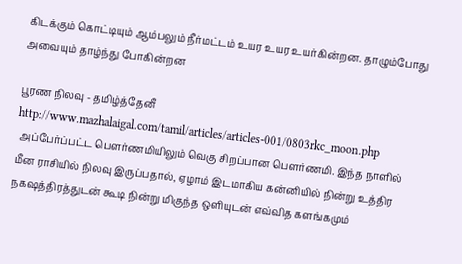கிடக்கும் கொட்டியும் ஆம்பலும் நீர்மட்டம் உயர உயர உயர்கின்றன. தாழும்போது அவையும் தாழ்ந்து போகின்றன

பூரண நிலவு - தமிழ்த்தேனீ
http://www.mazhalaigal.com/tamil/articles/articles-001/0803rkc_moon.php
 அப்பேர்ப்பட்ட பௌர்ணமியிலும் வெகு சிறப்பான பௌர்ணமி. இந்த நாளில் மீன ராசியில் நிலவு இருப்பதால், ஏழாம் இடமாகிய கன்னியில் நின்று உத்திர நகஷத்திரத்துடன் கூடி நின்று மிகுந்த ஒளியுடன் எவ்வித களங்கமும்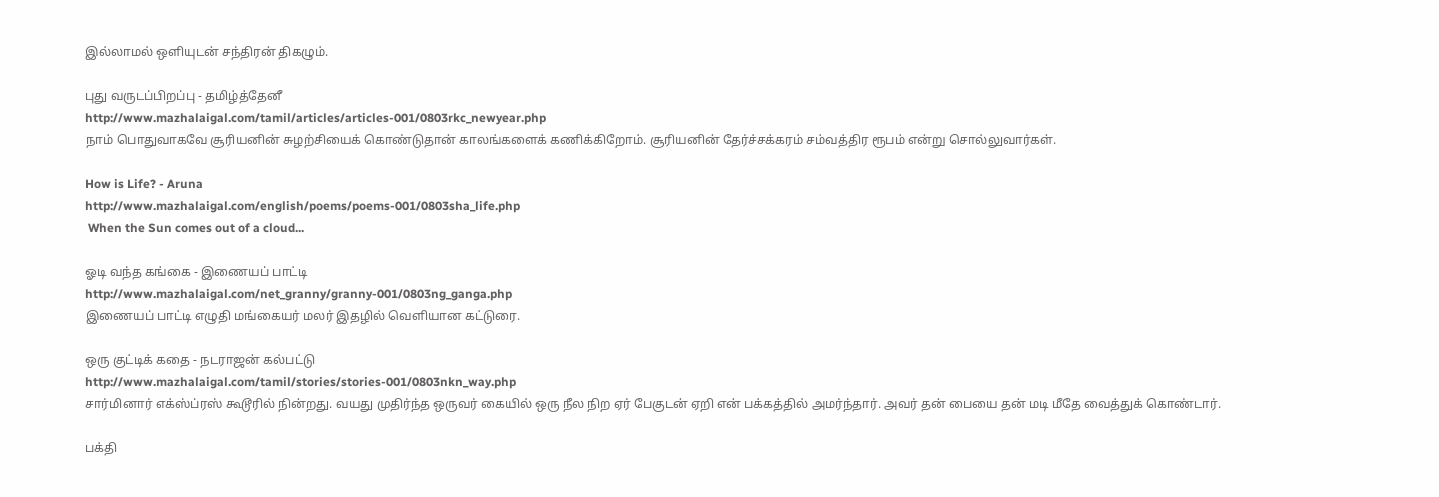இல்லாமல் ஒளியுடன் சந்திரன் திகழும்.

புது வருடப்பிறப்பு - தமிழ்த்தேனீ
http://www.mazhalaigal.com/tamil/articles/articles-001/0803rkc_newyear.php
நாம் பொதுவாகவே சூரியனின் சுழற்சியைக் கொண்டுதான் காலங்களைக் கணிக்கிறோம். சூரியனின் தேர்ச்சக்கரம் சம்வத்திர ரூபம் என்று சொல்லுவார்கள்.

How is Life? - Aruna
http://www.mazhalaigal.com/english/poems/poems-001/0803sha_life.php
 When the Sun comes out of a cloud...

ஓடி வந்த கங்கை - இணையப் பாட்டி
http://www.mazhalaigal.com/net_granny/granny-001/0803ng_ganga.php
இணையப் பாட்டி எழுதி மங்கையர் மலர் இதழில் வெளியான கட்டுரை.

ஒரு குட்டிக் கதை - நடராஜன் கல்பட்டு
http://www.mazhalaigal.com/tamil/stories/stories-001/0803nkn_way.php
சார்மினார் எக்ஸ்ப்ரஸ் கூடூரில் நின்றது. வயது முதிர்ந்த ஒருவர் கையில் ஒரு நீல நிற ஏர் பேகுடன் ஏறி என் பக்கத்தில் அமர்ந்தார். அவர் தன் பையை தன் மடி மீதே வைத்துக் கொண்டார்.

பக்தி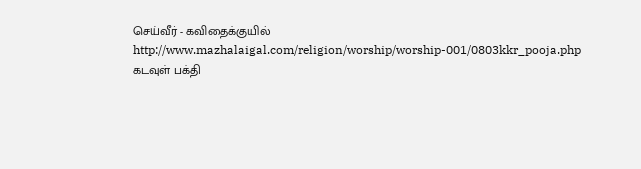செய்வீர் - கவிதைக்குயில்
http://www.mazhalaigal.com/religion/worship/worship-001/0803kkr_pooja.php
கடவுள் பக்தி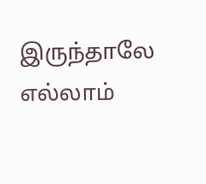இருந்தாலே எல்லாம்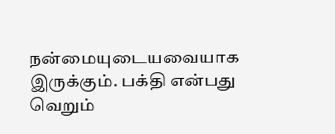நன்மையுடையவையாக இருக்கும். பக்தி என்பது வெறும்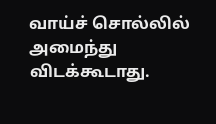வாய்ச் சொல்லில் அமைந்து விடக்கூடாது.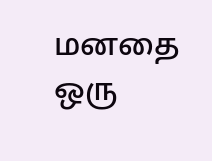மனதை ஒரு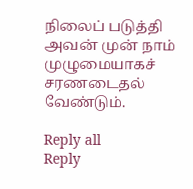நிலைப் படுத்தி அவன் முன் நாம் முழுமையாகச் சரணடைதல் வேண்டும்.

Reply all
Reply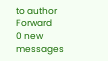to author
Forward
0 new messages